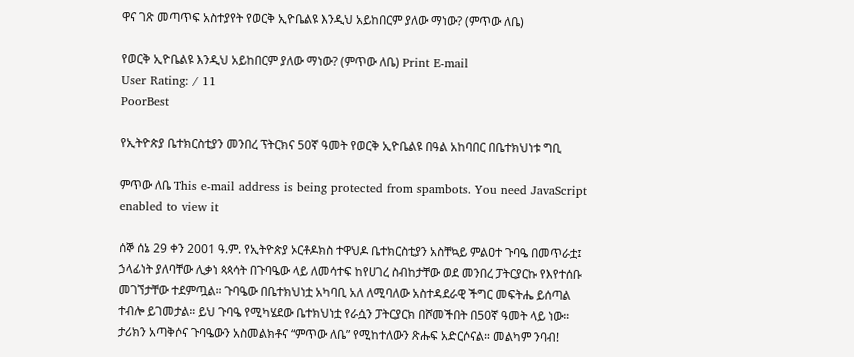ዋና ገጽ መጣጥፍ አስተያየት የወርቅ ኢዮቤልዩ እንዲህ አይከበርም ያለው ማነው? (ምጥው ለቤ)

የወርቅ ኢዮቤልዩ እንዲህ አይከበርም ያለው ማነው? (ምጥው ለቤ) Print E-mail
User Rating: / 11
PoorBest

የኢትዮጵያ ቤተክርስቲያን መንበረ ፕትርክና 50ኛ ዓመት የወርቅ ኢዮቤልዩ በዓል አከባበር በቤተክህነቱ ግቢ

ምጥው ለቤ This e-mail address is being protected from spambots. You need JavaScript enabled to view it

ሰኞ ሰኔ 29 ቀን 2001 ዓ.ም. የኢትዮጵያ ኦርቶዶክስ ተዋህዶ ቤተክርስቲያን አስቸኳይ ምልዐተ ጉባዔ በመጥራቷ፤ ኃላፊነት ያለባቸው ሊቃነ ጳጳሳት በጉባዔው ላይ ለመሳተፍ ከየሀገረ ስብከታቸው ወደ መንበረ ፓትርያርኩ የእየተሰቡ መገኘታቸው ተደምጧል። ጉባዔው በቤተክህነቷ አካባቢ አለ ለሚባለው አስተዳደራዊ ችግር መፍትሔ ይሰጣል ተብሎ ይገመታል። ይህ ጉባዔ የሚካሄደው ቤተክህነቷ የራሷን ፓትርያርክ በሾመችበት በ50ኛ ዓመት ላይ ነው። ታሪክን አጣቅሶና ጉባዔውን አስመልክቶና “ምጥው ለቤ” የሚከተለውን ጽሑፍ አድርሶናል። መልካም ንባብ!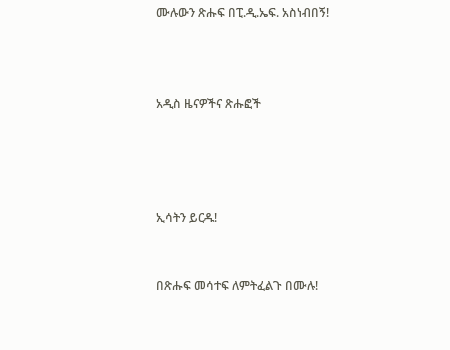ሙሉውን ጽሑፍ በፒ.ዲ.ኤፍ. አስነብበኝ!



አዲስ ዜናዎችና ጽሑፎች




ኢሳትን ይርዱ!


በጽሑፍ መሳተፍ ለምትፈልጉ በሙሉ!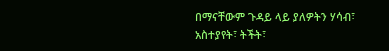በማናቸውም ጉዳይ ላይ ያለዎትን ሃሳብ፣ አስተያየት፣ ትችት፣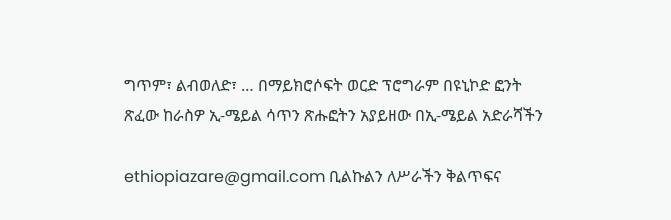ግጥም፣ ልብወለድ፣ … በማይክሮሶፍት ወርድ ፕሮግራም በዩኒኮድ ፎንት ጽፈው ከራስዎ ኢ-ሜይል ሳጥን ጽሑፎትን አያይዘው በኢ-ሜይል አድራሻችን

ethiopiazare@gmail.com ቢልኩልን ለሥራችን ቅልጥፍና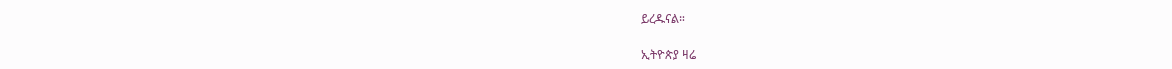ይረዱናል።

ኢትዮጵያ ዛሬ